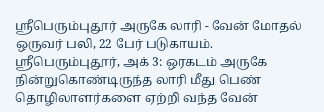ஸ்ரீபெரும்புதூர் அருகே லாரி - வேன் மோதல் ஒருவர் பலி, 22 பேர் படுகாயம்.
ஸ்ரீபெரும்புதூர், அக் 3: ஒரகடம் அருகே நின்றுகொண்டிருந்த லாரி மீது பெண் தொழிலாளர்களை ஏற்றி வந்த வேன்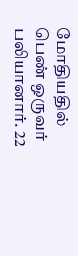மோதியதில் பெண் ஒருவர் பலியானார். 22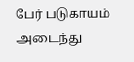பேர் படுகாயம் அடைந்து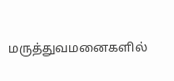மருத்துவமனைகளில்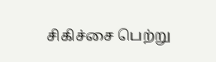சிகிச்சை பெற்று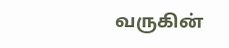வருகின்